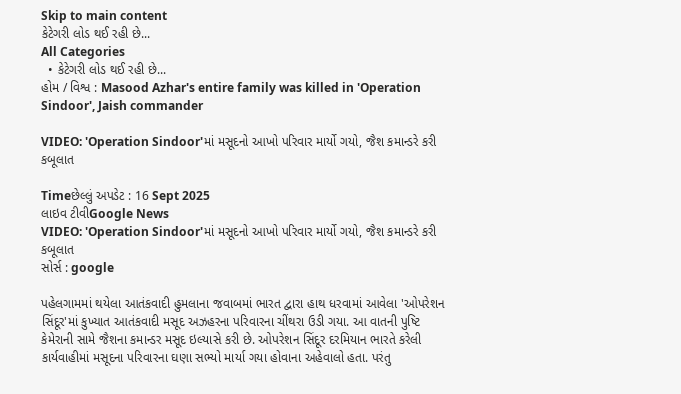Skip to main content
કેટેગરી લોડ થઈ રહી છે...
All Categories
  • કેટેગરી લોડ થઈ રહી છે...
હોમ / વિશ્વ : Masood Azhar's entire family was killed in 'Operation Sindoor', Jaish commander

VIDEO: 'Operation Sindoor'માં મસૂદનો આખો પરિવાર માર્યો ગયો, જૈશ કમાન્ડરે કરી કબૂલાત

Timeછેલ્લું અપડેટ : 16 Sept 2025
લાઇવ ટીવીGoogle News
VIDEO: 'Operation Sindoor'માં મસૂદનો આખો પરિવાર માર્યો ગયો, જૈશ કમાન્ડરે કરી કબૂલાત
સોર્સ : google

પહેલગામમાં થયેલા આતંકવાદી હુમલાના જવાબમાં ભારત દ્વારા હાથ ધરવામાં આવેલા 'ઓપરેશન સિંદૂર'માં કુખ્યાત આતંકવાદી મસૂદ અઝહરના પરિવારના ચીંથરા ઉડી ગયા. આ વાતની પુષ્ટિ કેમેરાની સામે જૈશના કમાન્ડર મસૂદ ઇલ્યાસે કરી છે. ઓપરેશન સિંદૂર દરમિયાન ભારતે કરેલી કાર્યવાહીમાં મસૂદના પરિવારના ઘણા સભ્યો માર્યા ગયા હોવાના અહેવાલો હતા. પરંતુ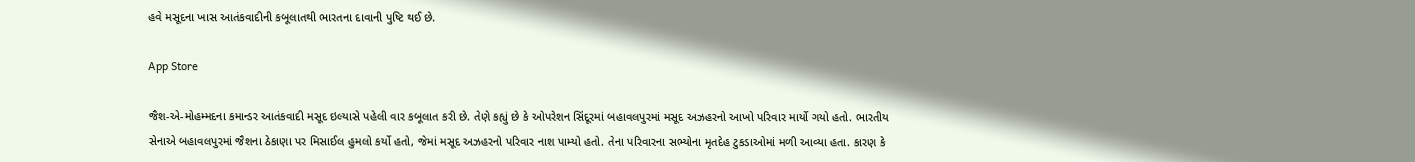હવે મસૂદના ખાસ આતંકવાદીની કબૂલાતથી ભારતના દાવાની પુષ્ટિ થઈ છે.

App Store

જૈશ-એ-મોહમ્મદના કમાન્ડર આતંકવાદી મસૂદ ઇલ્યાસે પહેલી વાર કબૂલાત કરી છે. તેણે કહ્યું છે કે ઓપરેશન સિંદૂરમાં બહાવલપુરમાં મસૂદ અઝહરનો આખો પરિવાર માર્યો ગયો હતો. ભારતીય સેનાએ બહાવલપુરમાં જૈશના ઠેકાણા પર મિસાઈલ હુમલો કર્યો હતો, જેમાં મસૂદ અઝહરનો પરિવાર નાશ પામ્યો હતો. તેના પરિવારના સભ્યોના મૃતદેહ ટુકડાઓમાં મળી આવ્યા હતા. કારણ કે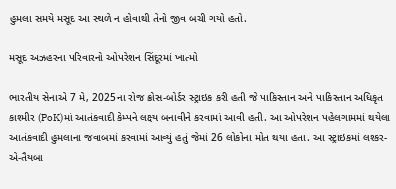હુમલા સમયે મસૂદ આ સ્થળે ન હોવાથી તેનો જીવ બચી ગયો હતો.

મસૂદ અઝહરના પરિવારનો ઓપરેશન સિંદૂરમાં ખાત્મો

ભારતીય સેનાએ 7 મે, 2025ના રોજ ક્રોસ-બોર્ડર સ્ટ્રાઇક કરી હતી જે પાકિસ્તાન અને પાકિસ્તાન અધિકૃત કાશ્મીર (PoK)માં આતંકવાદી કેમ્પને લક્ષ્ય બનાવીને કરવામાં આવી હતી. આ ઓપરેશન પહેલગામમાં થયેલા આતંકવાદી હુમલાના જવાબમાં કરવામાં આવ્યું હતું જેમાં 26 લોકોના મોત થયા હતા. આ સ્ટ્રાઇકમાં લશ્કર-એ-તૈયબા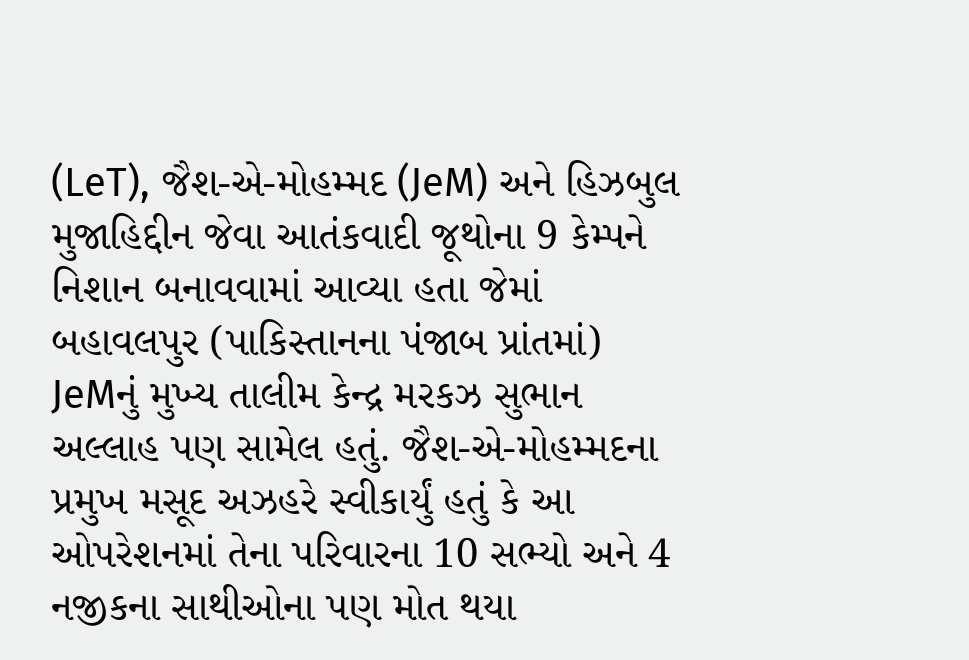(LeT), જૈશ-એ-મોહમ્મદ (JeM) અને હિઝબુલ મુજાહિદ્દીન જેવા આતંકવાદી જૂથોના 9 કેમ્પને નિશાન બનાવવામાં આવ્યા હતા જેમાં બહાવલપુર (પાકિસ્તાનના પંજાબ પ્રાંતમાં) JeMનું મુખ્ય તાલીમ કેન્દ્ર મરકઝ સુભાન અલ્લાહ પણ સામેલ હતું. જૈશ-એ-મોહમ્મદના પ્રમુખ મસૂદ અઝહરે સ્વીકાર્યું હતું કે આ ઓપરેશનમાં તેના પરિવારના 10 સભ્યો અને 4 નજીકના સાથીઓના પણ મોત થયા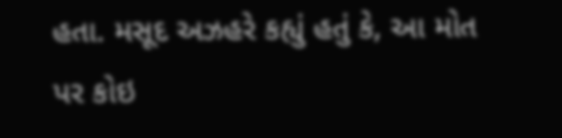હતા. મસૂદ અઝહરે કહ્યું હતું કે, આ મોત પર કોઇ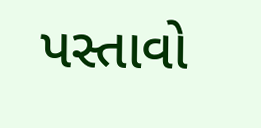પસ્તાવો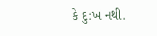કે દુ:ખ નથી.